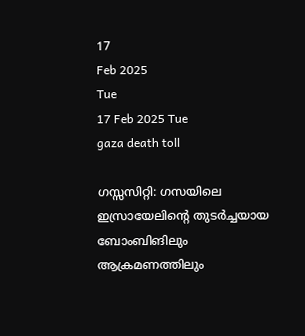17
Feb 2025
Tue
17 Feb 2025 Tue
gaza death toll

ഗസ്സസിറ്റി: ഗസയിലെ ഇസ്രായേലിന്റെ തുടര്‍ച്ചയായ ബോംബിങിലും ആക്രമണത്തിലും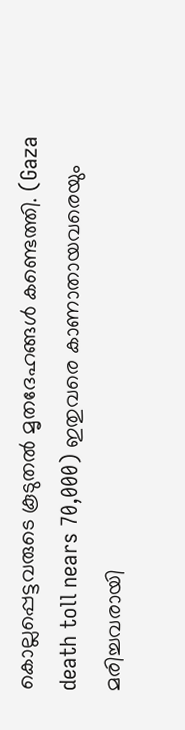കൊല്ലപ്പെട്ടവരുടെ കൂടുതല്‍ മൃതദേഹങ്ങള്‍ കണ്ടെത്തി. (Gaza death toll nears 70,000) ഇതുവരെ കാണാതായവരെയും മരിച്ചവരായി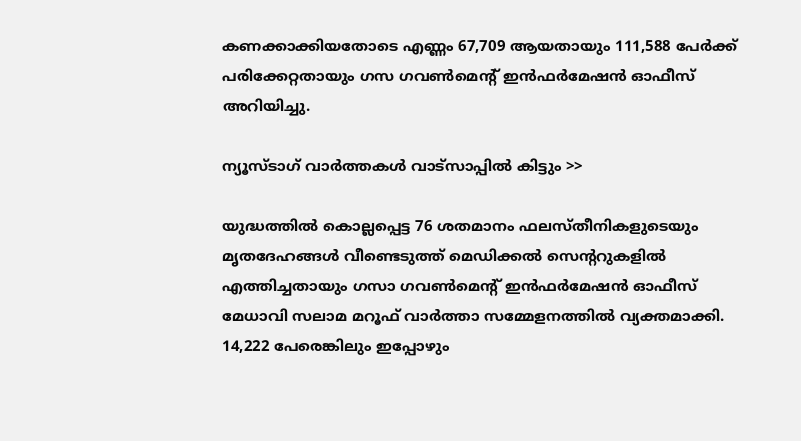കണക്കാക്കിയതോടെ എണ്ണം 67,709 ആയതായും 111,588 പേര്‍ക്ക് പരിക്കേറ്റതായും ഗസ ഗവണ്‍മെന്റ് ഇന്‍ഫര്‍മേഷന്‍ ഓഫീസ് അറിയിച്ചു.

ന്യൂസ്ടാഗ് വാര്‍ത്തകള്‍ വാട്‌സാപ്പില്‍ കിട്ടും >>

യുദ്ധത്തില്‍ കൊല്ലപ്പെട്ട 76 ശതമാനം ഫലസ്തീനികളുടെയും മൃതദേഹങ്ങള്‍ വീണ്ടെടുത്ത് മെഡിക്കല്‍ സെന്ററുകളില്‍ എത്തിച്ചതായും ഗസാ ഗവണ്‍മെന്റ് ഇന്‍ഫര്‍മേഷന്‍ ഓഫീസ് മേധാവി സലാമ മറൂഫ് വാര്‍ത്താ സമ്മേളനത്തില്‍ വ്യക്തമാക്കി. 14,222 പേരെങ്കിലും ഇപ്പോഴും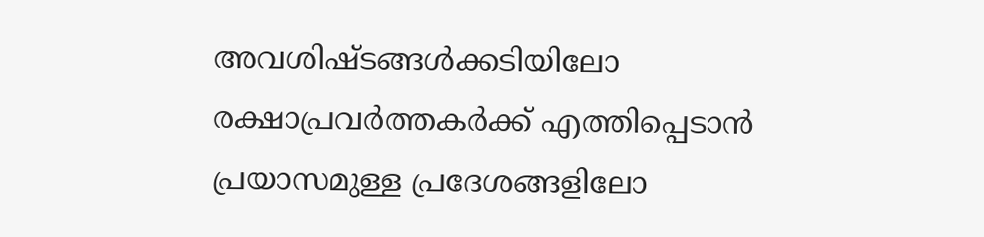അവശിഷ്ടങ്ങള്‍ക്കടിയിലോ രക്ഷാപ്രവര്‍ത്തകര്‍ക്ക് എത്തിപ്പെടാന്‍ പ്രയാസമുള്ള പ്രദേശങ്ങളിലോ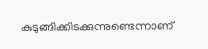കുടുങ്ങിക്കിടക്കുന്നുണ്ടെന്നാണ്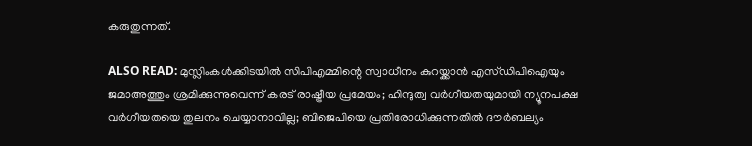കരുതുന്നത്.

ALSO READ: മുസ്ലിംകള്‍ക്കിടയില്‍ സിപിഎമ്മിന്റെ സ്വാധീനം കുറയ്ക്കാന്‍ എസ്ഡിപിഐയും ജമാഅത്തും ശ്രമിക്കുന്നുവെന്ന് കരട് രാഷ്ട്രീയ പ്രമേയം; ഹിന്ദുത്വ വര്‍ഗീയതയുമായി ന്യൂനപക്ഷ വര്‍ഗീയതയെ തുലനം ചെയ്യാനാവില്ല; ബിജെപിയെ പ്രതിരോധിക്കുന്നതില്‍ ദൗര്‍ബല്യം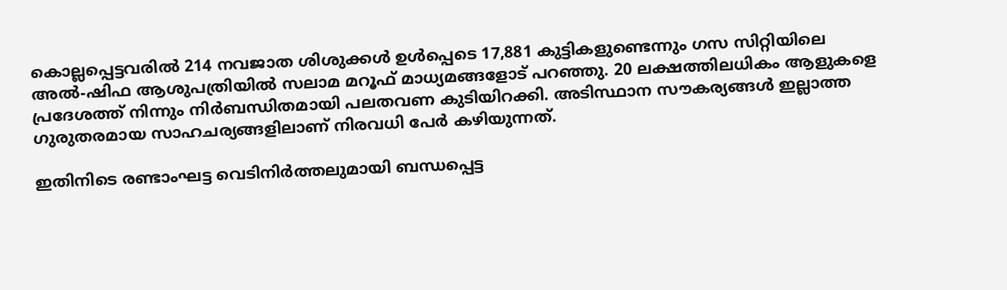കൊല്ലപ്പെട്ടവരില്‍ 214 നവജാത ശിശുക്കള്‍ ഉള്‍പ്പെടെ 17,881 കുട്ടികളുണ്ടെന്നും ഗസ സിറ്റിയിലെ അല്‍-ഷിഫ ആശുപത്രിയില്‍ സലാമ മറൂഫ് മാധ്യമങ്ങളോട് പറഞ്ഞു. 20 ലക്ഷത്തിലധികം ആളുകളെ പ്രദേശത്ത് നിന്നും നിര്‍ബന്ധിതമായി പലതവണ കുടിയിറക്കി. അടിസ്ഥാന സൗകര്യങ്ങള്‍ ഇല്ലാത്ത ഗുരുതരമായ സാഹചര്യങ്ങളിലാണ് നിരവധി പേര്‍ കഴിയുന്നത്.

ഇതിനിടെ രണ്ടാംഘട്ട വെടിനിര്‍ത്തലുമായി ബന്ധപ്പെട്ട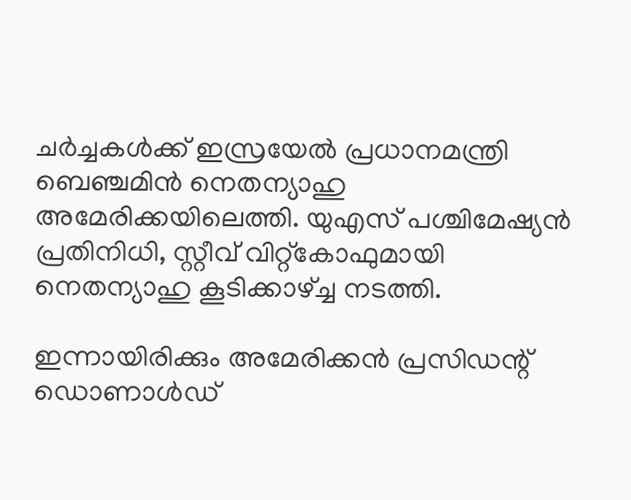ചര്‍ച്ചകള്‍ക്ക് ഇസ്രയേല്‍ പ്രധാനമന്ത്രി ബെഞ്ചമിന്‍ നെതന്യാഹു അമേരിക്കയിലെത്തി. യുഎസ് പശ്ചിമേഷ്യന്‍ പ്രതിനിധി, സ്റ്റീവ് വിറ്റ്‌കോഫുമായി നെതന്യാഹു കൂടിക്കാഴ്ച്ച നടത്തി.

ഇന്നായിരിക്കും അമേരിക്കന്‍ പ്രസിഡന്റ് ഡൊണാള്‍ഡ്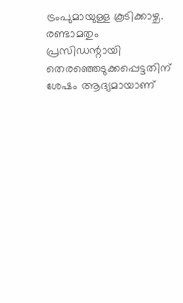ട്രംപുമായുള്ള കൂടിക്കാഴ്ച. രണ്ടാമതും പ്രസിഡന്റായി തെരഞ്ഞെടുക്കപ്പെട്ടതിന് ശേഷം ആദ്യമായാണ്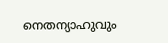നെതന്യാഹുവും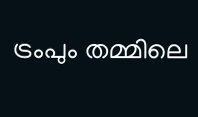ട്രംപും തമ്മിലെ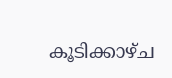കൂടിക്കാഴ്ച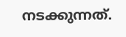നടക്കുന്നത്.